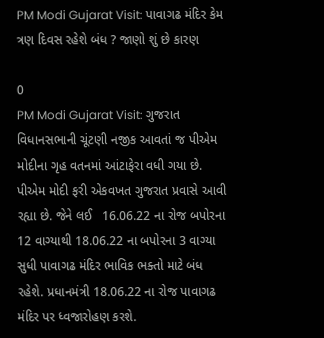PM Modi Gujarat Visit: પાવાગઢ મંદિર કેમ ત્રણ દિવસ રહેશે બંધ ? જાણો શું છે કારણ

0
PM Modi Gujarat Visit: ગુજરાત વિધાનસભાની ચૂંટણી નજીક આવતાં જ પીએમ મોદીના ગૃહ વતનમાં આંટાફેરા વધી ગયા છે. પીએમ મોદી ફરી એકવખત ગુજરાત પ્રવાસે આવી રહ્યા છે. જેને લઈ   16.06.22 ના રોજ બપોરના 12 વાગ્યાથી 18.06.22 ના બપોરના 3 વાગ્યા સુધી પાવાગઢ મંદિર ભાવિક ભક્તો માટે બંધ રહેશે. પ્રધાનમંત્રી 18.06.22 ના રોજ પાવાગઢ મંદિર પર ધ્વજારોહણ કરશે.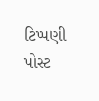ટિપ્પણી પોસ્ટ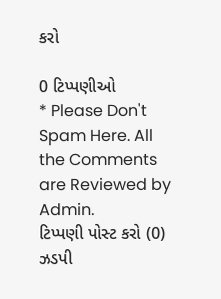કરો

0 ટિપ્પણીઓ
* Please Don't Spam Here. All the Comments are Reviewed by Admin.
ટિપ્પણી પોસ્ટ કરો (0)
ઝડપી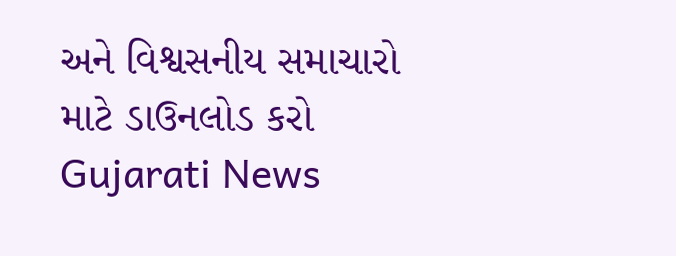અને વિશ્વસનીય સમાચારો માટે ડાઉનલોડ કરો Gujarati News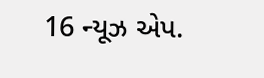16 ન્યૂઝ એપ.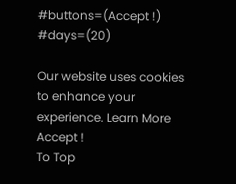#buttons=(Accept !) #days=(20)

Our website uses cookies to enhance your experience. Learn More
Accept !
To Top